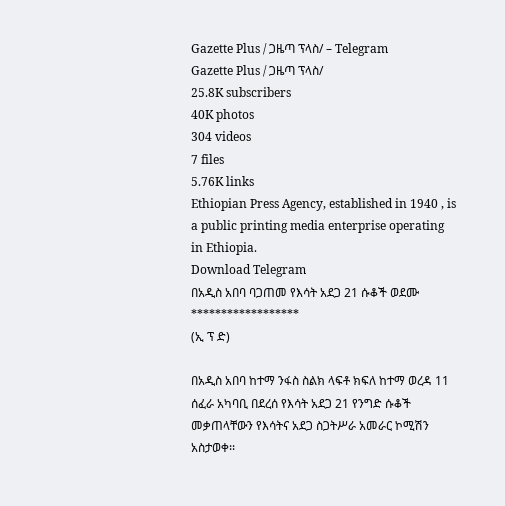Gazette Plus / ጋዜጣ ፕላስ/ – Telegram
Gazette Plus / ጋዜጣ ፕላስ/
25.8K subscribers
40K photos
304 videos
7 files
5.76K links
Ethiopian Press Agency, established in 1940 , is a public printing media enterprise operating in Ethiopia.
Download Telegram
በአዲስ አበባ ባጋጠመ የእሳት አደጋ 21 ሱቆች ወደሙ
******************
(ኢ ፕ ድ)

በአዲስ አበባ ከተማ ንፋስ ስልክ ላፍቶ ክፍለ ከተማ ወረዳ 11 ሰፈራ አካባቢ በደረሰ የእሳት አደጋ 21 የንግድ ሱቆች መቃጠላቸውን የእሳትና አደጋ ስጋትሥራ አመራር ኮሚሽን አስታወቀ፡፡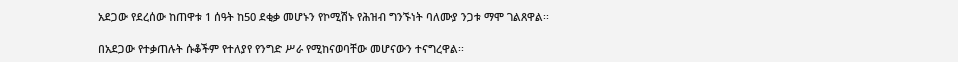አደጋው የደረሰው ከጠዋቱ 1 ሰዓት ከ50 ደቂቃ መሆኑን የኮሚሽኑ የሕዝብ ግንኙነት ባለሙያ ንጋቱ ማሞ ገልጸዋል፡፡

በአደጋው የተቃጠሉት ሱቆችም የተለያየ የንግድ ሥራ የሚከናወባቸው መሆናውን ተናግረዋል፡፡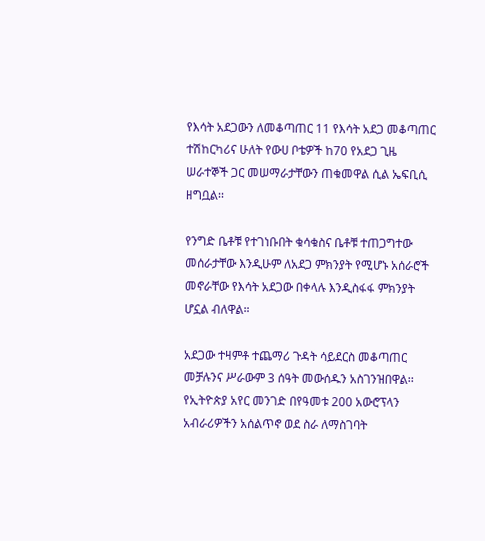የእሳት አደጋውን ለመቆጣጠር 11 የእሳት አደጋ መቆጣጠር ተሽከርካሪና ሁለት የውሀ ቦቴዎች ከ70 የአደጋ ጊዜ ሠራተኞች ጋር መሠማራታቸውን ጠቁመዋል ሲል ኤፍቢሲ ዘግቧል፡፡

የንግድ ቤቶቹ የተገነቡበት ቁሳቁስና ቤቶቹ ተጠጋግተው መሰራታቸው እንዲሁም ለአደጋ ምክንያት የሚሆኑ አሰራሮች መኖራቸው የእሳት አደጋው በቀላሉ እንዲስፋፋ ምክንያት ሆኗል ብለዋል።

አደጋው ተዛምቶ ተጨማሪ ጉዳት ሳይደርስ መቆጣጠር መቻሉንና ሥራውም 3 ሰዓት መውሰዱን አስገንዝበዋል፡፡
የኢትዮጵያ አየር መንገድ በየዓመቱ 200 አውሮፕላን አብራሪዎችን አሰልጥኖ ወደ ስራ ለማስገባት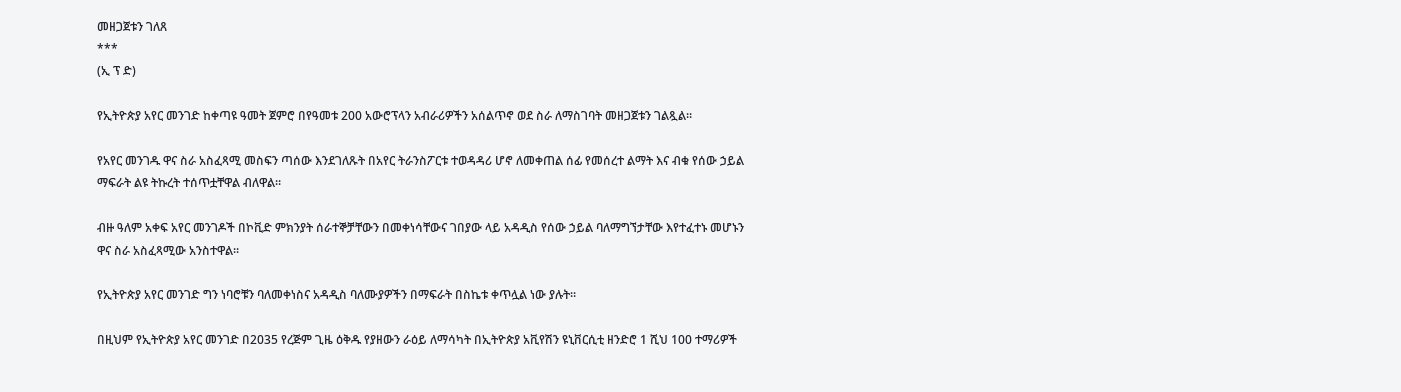መዘጋጀቱን ገለጸ
***
(ኢ ፕ ድ)

የኢትዮጵያ አየር መንገድ ከቀጣዩ ዓመት ጀምሮ በየዓመቱ 200 አውሮፕላን አብራሪዎችን አሰልጥኖ ወደ ስራ ለማስገባት መዘጋጀቱን ገልጿል።

የአየር መንገዱ ዋና ስራ አስፈጻሚ መስፍን ጣሰው እንደገለጹት በአየር ትራንስፖርቱ ተወዳዳሪ ሆኖ ለመቀጠል ሰፊ የመሰረተ ልማት እና ብቁ የሰው ኃይል ማፍራት ልዩ ትኩረት ተሰጥቷቸዋል ብለዋል።

ብዙ ዓለም አቀፍ አየር መንገዶች በኮቪድ ምክንያት ሰራተኞቻቸውን በመቀነሳቸውና ገበያው ላይ አዳዲስ የሰው ኃይል ባለማግኘታቸው እየተፈተኑ መሆኑን ዋና ስራ አስፈጻሚው አንስተዋል።

የኢትዮጵያ አየር መንገድ ግን ነባሮቹን ባለመቀነስና አዳዲስ ባለሙያዎችን በማፍራት በስኬቱ ቀጥሏል ነው ያሉት።

በዚህም የኢትዮጵያ አየር መንገድ በ2035 የረጅም ጊዜ ዕቅዱ የያዘውን ራዕይ ለማሳካት በኢትዮጵያ አቪየሽን ዩኒቨርሲቲ ዘንድሮ 1 ሺህ 100 ተማሪዎች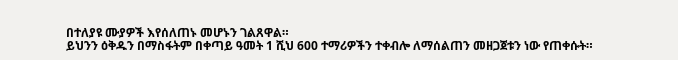በተለያዩ ሙያዎች እየሰለጠኑ መሆኑን ገልጸዋል።
ይህንን ዕቅዱን በማስፋትም በቀጣይ ዓመት 1 ሺህ 600 ተማሪዎችን ተቀብሎ ለማሰልጠን መዘጋጀቱን ነው የጠቀሱት።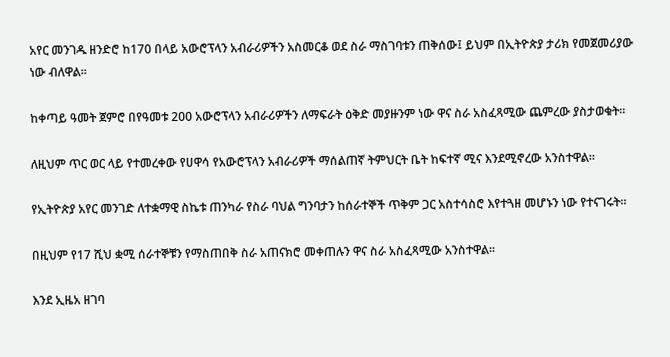አየር መንገዱ ዘንድሮ ከ170 በላይ አውሮፕላን አብራሪዎችን አስመርቆ ወደ ስራ ማስገባቱን ጠቅሰው፤ ይህም በኢትዮጵያ ታሪክ የመጀመሪያው ነው ብለዋል።

ከቀጣይ ዓመት ጀምሮ በየዓመቱ 200 አውሮፕላን አብራሪዎችን ለማፍራት ዕቅድ መያዙንም ነው ዋና ስራ አስፈጻሚው ጨምረው ያስታወቁት።

ለዚህም ጥር ወር ላይ የተመረቀው የሀዋሳ የአውሮፕላን አብራሪዎች ማሰልጠኛ ትምህርት ቤት ከፍተኛ ሚና እንደሚኖረው አንስተዋል።

የኢትዮጵያ አየር መንገድ ለተቋማዊ ስኬቱ ጠንካራ የስራ ባህል ግንባታን ከሰራተኞች ጥቅም ጋር አስተሳስሮ እየተጓዘ መሆኑን ነው የተናገሩት።

በዚህም የ17 ሺህ ቋሚ ሰራተኞቹን የማስጠበቅ ስራ አጠናክሮ መቀጠሉን ዋና ስራ አስፈጻሚው አንስተዋል።

እንደ ኢዜአ ዘገባ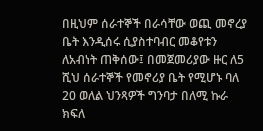በዚህም ሰራተኞች በራሳቸው ወጪ መኖረያ ቤት እንዲሰሩ ሲያስተባብር መቆየቱን ለአብነት ጠቅሰው፤ በመጀመሪያው ዙር ለ5 ሺህ ሰራተኞች የመኖሪያ ቤት የሚሆኑ ባለ 20 ወለል ህንጻዎች ግንባታ በለሚ ኩራ ክፍለ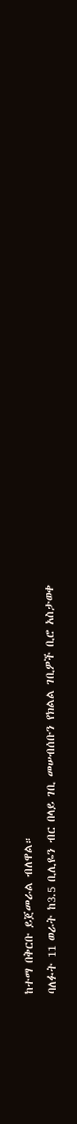ከተማ በቅርቡ ይጀመራል ብለዋል።
ባለፉት 11 ወራት ከ3.5 ቢሊዬን ብር በላይ ገቢ መሠብሰቡን የክልል ገቢዎች ቢሮ አስታወቀ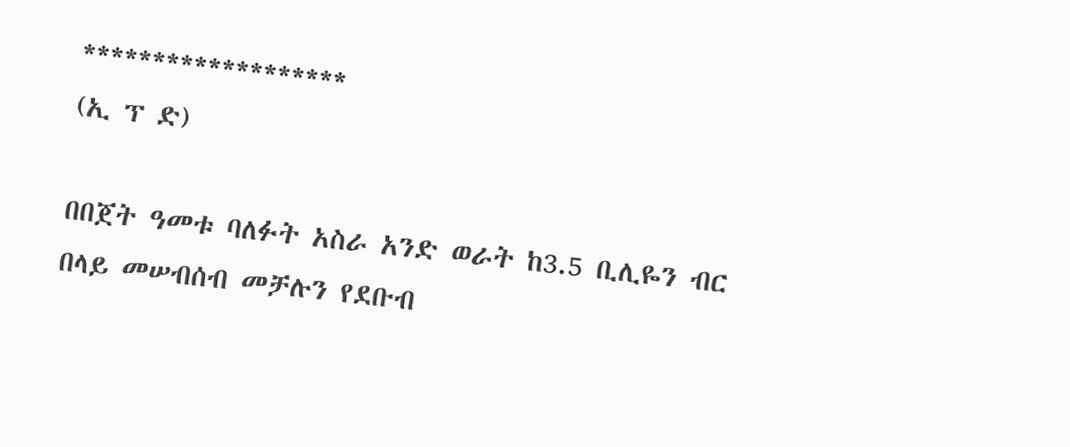*******************
(ኢ ፕ ድ)

በበጀት ዓመቱ ባለፉት አስራ አንድ ወራት ከ3.5 ቢሊዬን ብር በላይ መሠብሰብ መቻሉን የደቡብ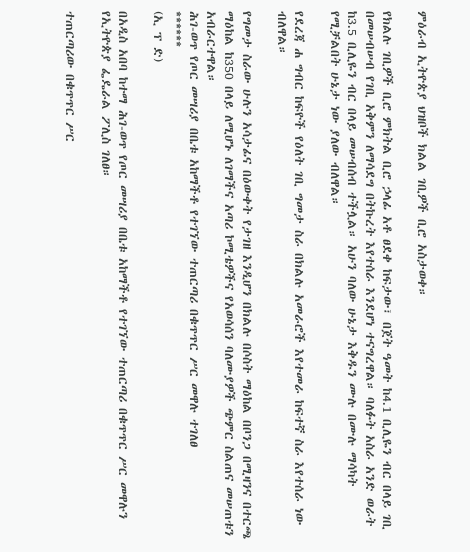ምዕራብ ኢትዮጵያ ህዝቦች ክልል ገቢዎች ቢሮ አስታወቀ።

የክልሉ ገቢዎች ቢሮ ምክትል ቢሮ ኃላፊ አቶ ፀደቀ ከፍታው፣ በጀት ዓመት ከ4.1 ቢሊዬን ብር በላይ ገቢ በመሠብሠብ የገቢ አቅምን ለማሳደግ በትኩረት እየተሰራ እንደሆነ ተናግረዋል። ባለፉት አስራ አንድ ወራት ከ3.5 ቢሊዬን ብር በላይ መሠብሰብ ተችሏል። አሁን ባለው ሁኔታ እቅዱን ሙሉ በሙሉ ማሳካት የሚቻልበት ሁኔታ ነው ያለው ብለዋል።

የደረጃ ሐ ግብር ከፍዮች የዕለት ገቢ ግመታ ስራ በክልሉ አመራሮች እየተመራ ከፍተኛ ስራ እየተሰራ ነው ብለዋል።

የግመታ ስራው ሁሉን አሳታፊና በዕውቀት የታገዘ እንዲሆን በክልሉ በሶስት ማዕከል በቦንጋ በሚዛንና በተርጫ ማዕከል ከ350 በላይ ለሚሆኑ ለገማችና አጣሪ ኮሚቴዎችና የአወሳሰን ባለሙያዎች ጭምር ስልጠና መሠጠቱን አብራርተዋል።
ሕገ-ወጥ የጦር መሣሪያ በቤቱ አከማችቶ የተገኘው ተጠርጣሪ በቁጥጥር ሥር መዋሉ ተገለፀ
******
(ኢ ፕ ድ)

በአዲስ አበባ ከተማ ሕገ-ወጥ የጦር መሣሪያ በቤቱ አከማችቶ የተገኘው ተጠርጣሪ በቁጥጥር ሥር መዋሉን የኢትዮጵያ ፌዴራል ፖሊስ ገለፀ።

ተጠርጣሪው በቁጥጥር ሥር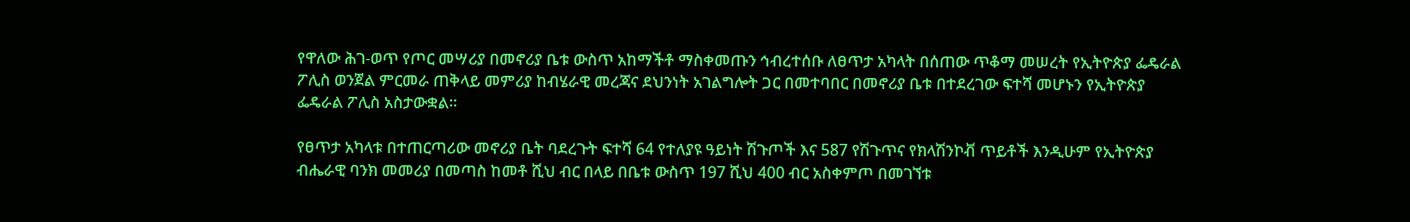የዋለው ሕገ-ወጥ የጦር መሣሪያ በመኖሪያ ቤቱ ውስጥ አከማችቶ ማስቀመጡን ኅብረተሰቡ ለፀጥታ አካላት በሰጠው ጥቆማ መሠረት የኢትዮጵያ ፌዴራል ፖሊስ ወንጀል ምርመራ ጠቅላይ መምሪያ ከብሄራዊ መረጃና ደህንነት አገልግሎት ጋር በመተባበር በመኖሪያ ቤቱ በተደረገው ፍተሻ መሆኑን የኢትዮጵያ ፌዴራል ፖሊስ አስታውቋል።

የፀጥታ አካላቱ በተጠርጣሪው መኖሪያ ቤት ባደረጉት ፍተሻ 64 የተለያዩ ዓይነት ሽጉጦች እና 587 የሽጉጥና የክላሽንኮቭ ጥይቶች እንዲሁም የኢትዮጵያ ብሔራዊ ባንክ መመሪያ በመጣስ ከመቶ ሺህ ብር በላይ በቤቱ ውስጥ 197 ሺህ 400 ብር አስቀምጦ በመገኘቱ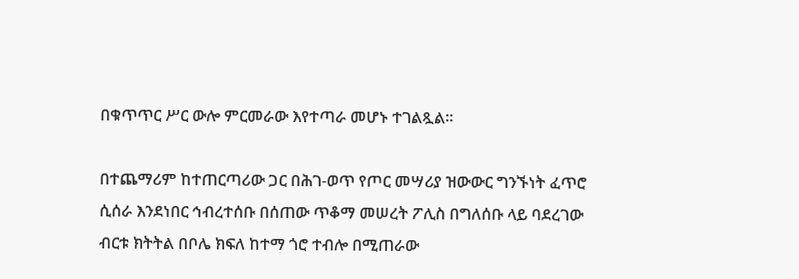በቁጥጥር ሥር ውሎ ምርመራው እየተጣራ መሆኑ ተገልጿል።

በተጨማሪም ከተጠርጣሪው ጋር በሕገ-ወጥ የጦር መሣሪያ ዝውውር ግንኙነት ፈጥሮ ሲሰራ እንደነበር ኅብረተሰቡ በሰጠው ጥቆማ መሠረት ፖሊስ በግለሰቡ ላይ ባደረገው ብርቱ ክትትል በቦሌ ክፍለ ከተማ ጎሮ ተብሎ በሚጠራው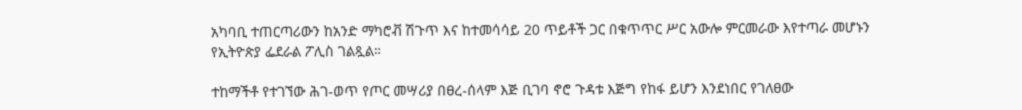አካባቢ ተጠርጣሪውን ከአንድ ማካሮቭ ሽጉጥ እና ከተመሳሳይ 20 ጥይቶች ጋር በቁጥጥር ሥር አውሎ ምርመራው እየተጣራ መሆኑን የኢትዮጵያ ፌደራል ፖሊስ ገልጿል።

ተከማችቶ የተገኘው ሕገ-ወጥ የጦር መሣሪያ በፀረ-ሰላም እጅ ቢገባ ኖሮ ጉዳቱ እጅግ የከፋ ይሆን እንደነበር የገለፀው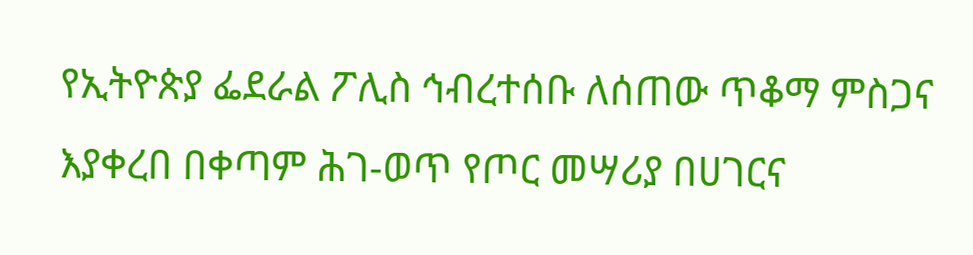የኢትዮጵያ ፌደራል ፖሊስ ኅብረተሰቡ ለሰጠው ጥቆማ ምስጋና እያቀረበ በቀጣም ሕገ-ወጥ የጦር መሣሪያ በሀገርና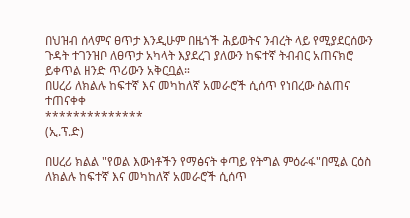በህዝብ ሰላምና ፀጥታ እንዲሁም በዜጎች ሕይወትና ንብረት ላይ የሚያደርሰውን ጉዳት ተገንዝቦ ለፀጥታ አካላት እያደረገ ያለውን ከፍተኛ ትብብር አጠናክሮ ይቀጥል ዘንድ ጥሪውን አቅርቧል።
በሀረሪ ለክልሉ ከፍተኛ እና መካከለኛ አመራሮች ሲሰጥ የነበረው ስልጠና ተጠናቀቀ
**************
(ኢ.ፕ.ድ)

በሀረሪ ክልል "የወል እውነቶችን የማፅናት ቀጣይ የትግል ምዕራፋ"በሚል ርዕስ ለክልሉ ከፍተኛ እና መካከለኛ አመራሮች ሲሰጥ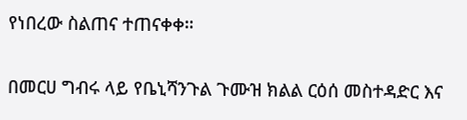የነበረው ስልጠና ተጠናቀቀ።

በመርሀ ግብሩ ላይ የቤኒሻንጉል ጉሙዝ ክልል ርዕሰ መስተዳድር እና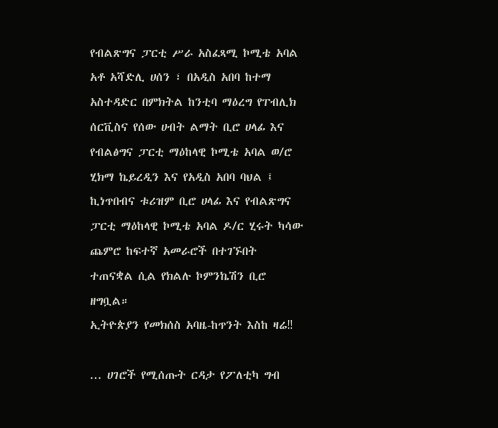የብልጽግና ፓርቲ ሥራ አስፈጻሚ ኮሚቴ አባል አቶ አሻድሊ ሀሰን ፣ በአዲስ አበባ ከተማ አስተዳድር በምክትል ከንቲባ ማዕረግ የፐብሊክ ሰርቪስና የሰው ሀብት ልማት ቢሮ ሀላፊ እና የብልፅግና ፓርቲ ማዕከላዊ ኮሚቴ አባል ወ/ሮ ሂክማ ኬይረዲን እና የአዲስ አበባ ባህል ፤ ኪነጥበብና ቱሪዝም ቢሮ ሀላፊ እና የብልጽግና ፓርቲ ማዕከላዊ ኮሚቴ አባል ዶ/ር ሂሩት ካሳው ጨምሮ ከፍተኛ አመራሮች በተገኙበት ተጠናቋል ሲል የክልሉ ኮምንኬሽን ቢሮ ዘግቧል።
ኢትዮጵያን የመክሰስ አባዜ-ከጥንት እስከ ዛሬ‼

... ሀገሮች የሚሰጡት ርዳታ የፖለቲካ ግብ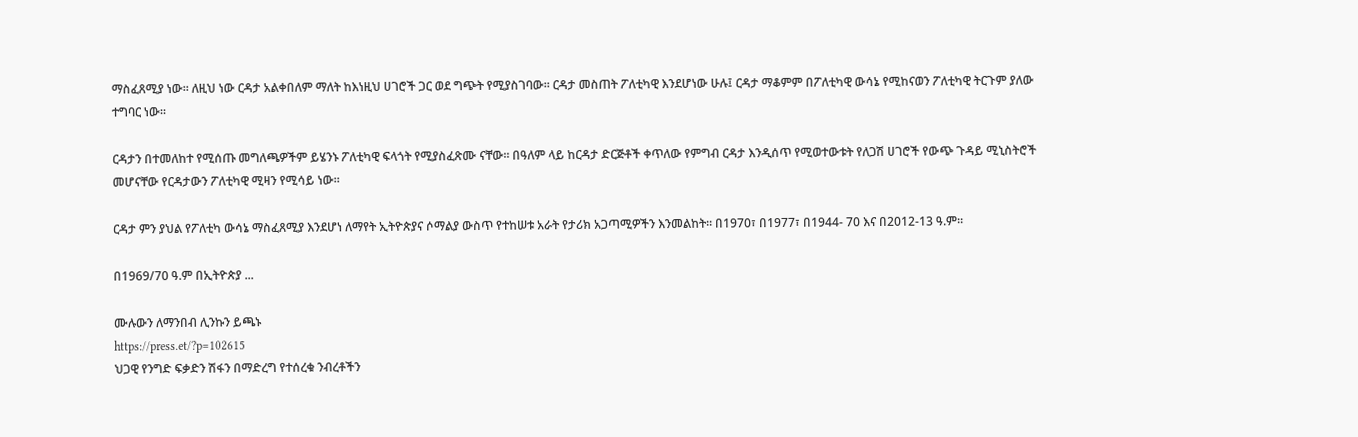ማስፈጸሚያ ነው፡፡ ለዚህ ነው ርዳታ አልቀበለም ማለት ከእነዚህ ሀገሮች ጋር ወደ ግጭት የሚያስገባው፡፡ ርዳታ መስጠት ፖለቲካዊ እንደሆነው ሁሉ፤ ርዳታ ማቆምም በፖለቲካዊ ውሳኔ የሚከናወን ፖለቲካዊ ትርጉም ያለው ተግባር ነው፡፡

ርዳታን በተመለከተ የሚሰጡ መግለጫዎችም ይሄንኑ ፖለቲካዊ ፍላጎት የሚያስፈጽሙ ናቸው፡፡ በዓለም ላይ ከርዳታ ድርጅቶች ቀጥለው የምግብ ርዳታ እንዲሰጥ የሚወተውቱት የለጋሽ ሀገሮች የውጭ ጉዳይ ሚኒስትሮች መሆናቸው የርዳታውን ፖለቲካዊ ሚዛን የሚሳይ ነው።

ርዳታ ምን ያህል የፖለቲካ ውሳኔ ማስፈጸሚያ እንደሆነ ለማየት ኢትዮጵያና ሶማልያ ውስጥ የተከሠቱ አራት የታሪክ አጋጣሚዎችን እንመልከት። በ1970፣ በ1977፣ በ1944- 70 እና በ2012-13 ዓ.ም።

በ1969/70 ዓ.ም በኢትዮጵያ ...

ሙሉውን ለማንበብ ሊንኩን ይጫኑ
https://press.et/?p=102615
ህጋዊ የንግድ ፍቃድን ሽፋን በማድረግ የተሰረቁ ንብረቶችን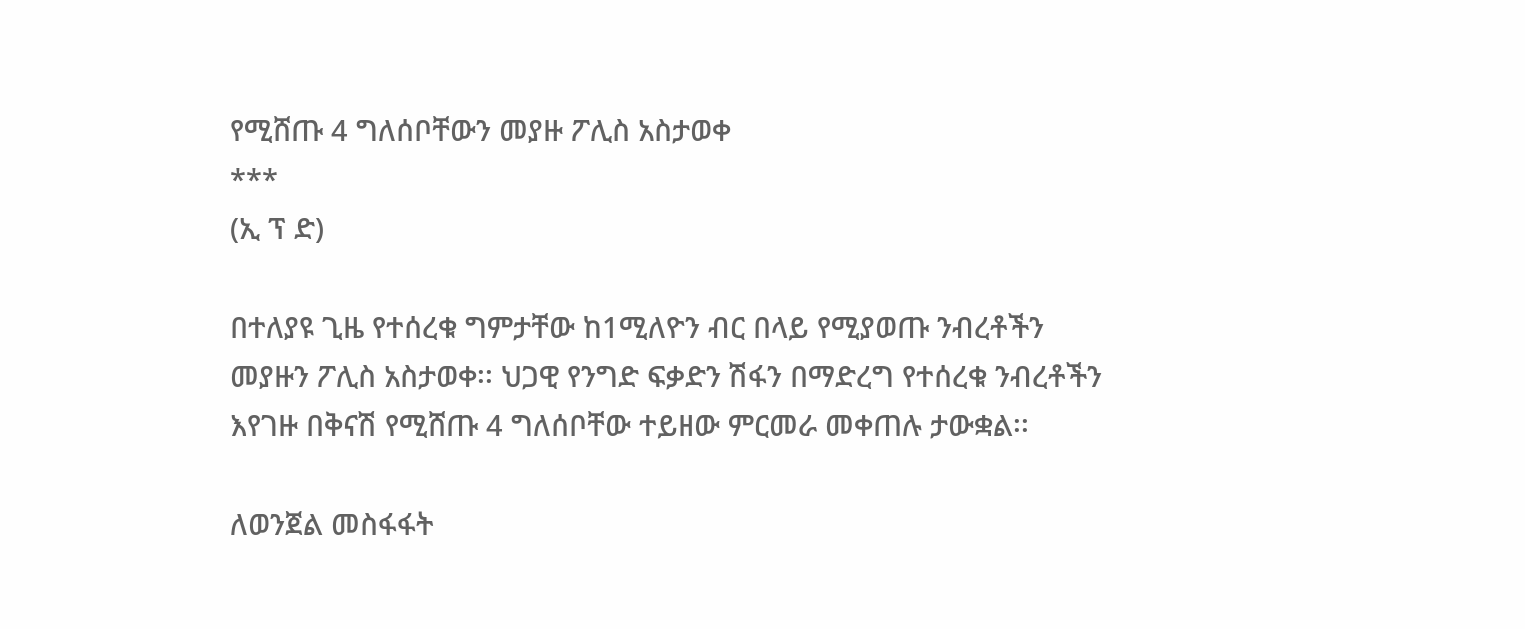የሚሸጡ 4 ግለሰቦቸውን መያዙ ፖሊስ አስታወቀ
***
(ኢ ፕ ድ)

በተለያዩ ጊዜ የተሰረቁ ግምታቸው ከ1ሚለዮን ብር በላይ የሚያወጡ ንብረቶችን መያዙን ፖሊስ አስታወቀ፡፡ ህጋዊ የንግድ ፍቃድን ሽፋን በማድረግ የተሰረቁ ንብረቶችን እየገዙ በቅናሽ የሚሸጡ 4 ግለሰቦቸው ተይዘው ምርመራ መቀጠሉ ታውቋል፡፡

ለወንጀል መስፋፋት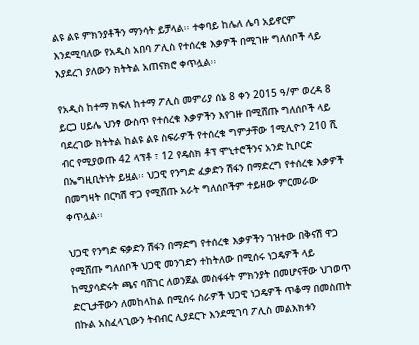ልዩ ልዩ ምክንያቶችን ማንሳት ይቻላል፡፡ ተቀባይ ከሌለ ሌባ አይኖርም እንደሚባለው የአዲስ አበባ ፖሊስ የተሰረቁ እቃዎች በሚገዙ ግለሰቦች ላይ እያደረገ ያለውን ክትትል አጠናክሮ ቀጥሏል፡፡

የአዲስ ከተማ ክፍለ ከተማ ፖሊስ መምሪያ ሰኔ 8 ቀን 2015 ዓ/ም ወረዳ 8 ይርጋ ሀይሌ ህንፃ ውስጥ የተሰረቁ እቃዎችን እየገዙ በሚሸጡ ግለሰቦች ላይ ባደረገው ክትትል ከልዩ ልዩ ስፍራዎች የተሰረቁ ግምታቸው 1ሚሊዮን 210 ሺ ብር የሚያወጡ 42 ላፕቶ ፣ 12 የዴስክ ቶፕ ሞኒተሮችንና አንድ ኪቦርድ በኤግዚቢትነት ይዟል፡፡ ህጋዊ የንግድ ፈቃድን ሽፋን በማድረግ የተሰረቁ እቃዎች በመግዛት በርካሽ ዋጋ የሚሸጡ አራት ግለሰቦችም ተይዘው ምርመራው ቀጥሏል፡፡

ህጋዊ የንግድ ፍቃድን ሽፋን በማድግ የተሰረቁ እቃዎችን ገዝተው በቅናሽ ዋጋ የሚሸጡ ግለሰቦች ህጋዊ መንገድን ተከትለው በሚሰሩ ነጋዴዎች ላይ ከሚያሳድሩት ጫና ባሸገር ለወንጀል መስፋፋት ምክንያት በመሆናቸው ህገወጥ ድርጊታቸውን ለመከላከል በሚሰሩ ስራዎች ህጋዊ ነጋዴዎች ጥቆማ በመስጠት በኩል አስፈላጊውን ትብብር ሊያደርጉ እንደሚገባ ፖሊስ መልእክቱን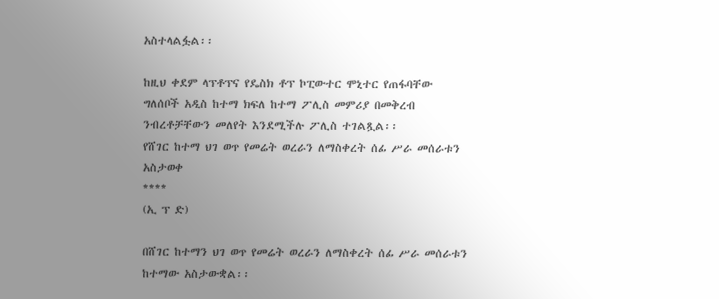አስተላልፏል፡፡

ከዚህ ቀደም ላፕቶፕና የዴስክ ቶፕ ኮፒውተር ሞኒተር የጠፋባቸው ግለሰቦች አዲስ ከተማ ክፍለ ከተማ ፖሊስ መምሪያ በመቅረብ ንብረቶቻቸውን መለየት እንደሚችሉ ፖሊስ ተገልጿል፡፡
የሸገር ከተማ ህገ ወጥ የመሬት ወረራን ለማስቀረት ሰፊ ሥራ መሰራቱን አስታወቀ
****
(ኢ ፕ ድ)

በሸገር ከተማን ህገ ወጥ የመሬት ወረራን ለማስቀረት ሰፊ ሥራ መሰራቱን ከተማው አስታውቋል፡፡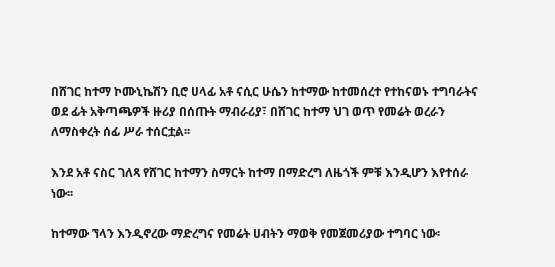በሸገር ከተማ ኮሙኒኬሽን ቢሮ ሀላፊ አቶ ናሲር ሁሴን ከተማው ከተመሰረተ የተከናወኑ ተግባራትና ወደ ፊት አቅጣጫዎች ዙሪያ በሰጡት ማብራሪያ፣ በሸገር ከተማ ህገ ወጥ የመሬት ወረራን ለማስቀረት ሰፊ ሥራ ተሰርቷል፡፡

እንደ አቶ ናስር ገለጻ የሸገር ከተማን ስማርት ከተማ በማድረግ ለዜጎች ምቹ እንዲሆን እየተሰራ ነው፡፡

ከተማው ኘላን እንዲኖረው ማድረግና የመሬት ሀብትን ማወቅ የመጀመሪያው ተግባር ነው፡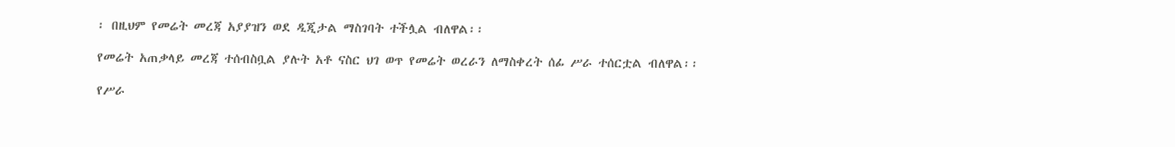፡ በዚህም የመሬት መረጃ አያያዝን ወደ ዲጂታል ማስገባት ተችሏል ብለዋል፡፡

የመሬት አጠቃላይ መረጃ ተሰብስቧል ያሉት አቶ ናስር ህገ ወጥ የመሬት ወረራን ለማስቀረት ሰፊ ሥራ ተሰርቷል ብለዋል፡፡

የሥራ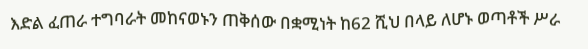እድል ፈጠራ ተግባራት መከናወኑን ጠቅሰው በቋሚነት ከ62 ሺህ በላይ ለሆኑ ወጣቶች ሥራ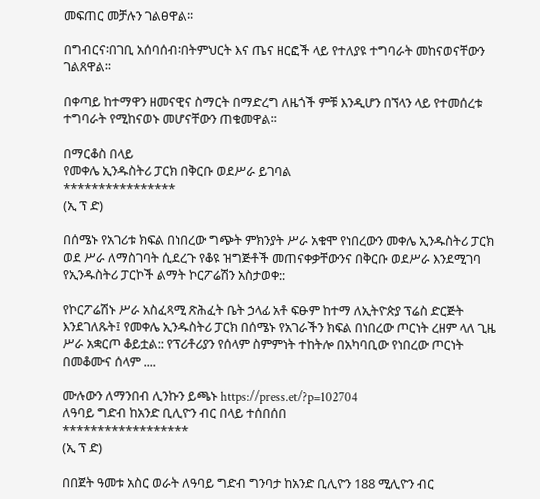መፍጠር መቻሉን ገልፀዋል፡፡

በግብርና፡በገቢ አሰባሰብ፡በትምህርት እና ጤና ዘርፎች ላይ የተለያዩ ተግባራት መከናወናቸውን ገልጸዋል፡፡

በቀጣይ ከተማዋን ዘመናዊና ስማርት በማድረግ ለዜጎች ምቹ እንዲሆን በኘላን ላይ የተመሰረቱ ተግባራት የሚከናወኑ መሆናቸውን ጠቁመዋል፡፡

በማርቆስ በላይ
የመቀሌ ኢንዱስትሪ ፓርክ በቅርቡ ወደሥራ ይገባል
****************
(ኢ ፕ ድ)

በሰሜኑ የአገሪቱ ክፍል በነበረው ግጭት ምክንያት ሥራ አቁሞ የነበረውን መቀሌ ኢንዱስትሪ ፓርክ ወደ ሥራ ለማስገባት ሲደረጉ የቆዩ ዝግጅቶች መጠናቀቃቸውንና በቅርቡ ወደሥራ እንደሚገባ የኢንዱስትሪ ፓርኮች ልማት ኮርፖሬሽን አስታወቀ::

የኮርፖሬሽኑ ሥራ አስፈጻሚ ጽሕፈት ቤት ኃላፊ አቶ ፍፁም ከተማ ለኢትዮጵያ ፕሬስ ድርጅት እንደገለጹት፤ የመቀሌ ኢንዱስትሪ ፓርክ በሰሜኑ የአገራችን ክፍል በነበረው ጦርነት ረዘም ላለ ጊዜ ሥራ አቋርጦ ቆይቷል:: የፕሪቶሪያን የሰላም ስምምነት ተከትሎ በአካባቢው የነበረው ጦርነት በመቆሙና ሰላም ....

ሙሉውን ለማንበብ ሊንኩን ይጫኑ https://press.et/?p=102704
ለዓባይ ግድብ ከአንድ ቢሊዮን ብር በላይ ተሰበሰበ
******************
(ኢ ፕ ድ)

በበጀት ዓመቱ አስር ወራት ለዓባይ ግድብ ግንባታ ከአንድ ቢሊዮን 188 ሚሊዮን ብር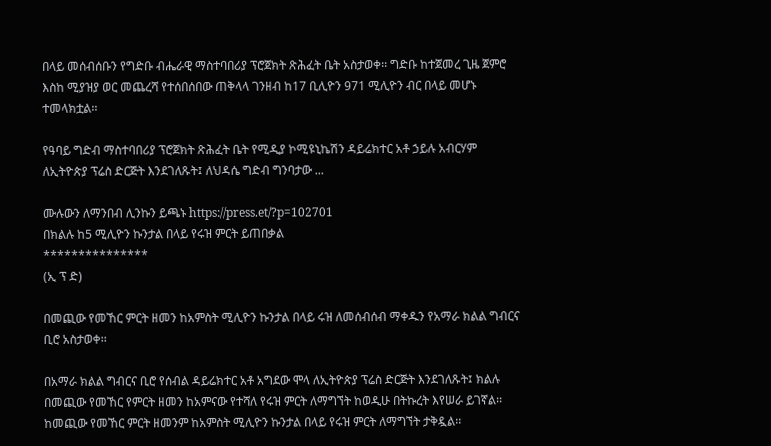በላይ መሰብሰቡን የግድቡ ብሔራዊ ማስተባበሪያ ፕሮጀክት ጽሕፈት ቤት አስታወቀ፡፡ ግድቡ ከተጀመረ ጊዜ ጀምሮ እስከ ሚያዝያ ወር መጨረሻ የተሰበሰበው ጠቅላላ ገንዘብ ከ17 ቢሊዮን 971 ሚሊዮን ብር በላይ መሆኑ ተመላክቷል፡፡

የዓባይ ግድብ ማስተባበሪያ ፕሮጀክት ጽሕፈት ቤት የሚዲያ ኮሚዩኒኬሽን ዳይሬክተር አቶ ኃይሉ አብርሃም ለኢትዮጵያ ፕሬስ ድርጅት እንደገለጹት፤ ለህዳሴ ግድብ ግንባታው ...

ሙሉውን ለማንበብ ሊንኩን ይጫኑ https://press.et/?p=102701
በክልሉ ከ5 ሚሊዮን ኩንታል በላይ የሩዝ ምርት ይጠበቃል
***************
(ኢ ፕ ድ)

በመጪው የመኸር ምርት ዘመን ከአምስት ሚሊዮን ኩንታል በላይ ሩዝ ለመሰብሰብ ማቀዱን የአማራ ክልል ግብርና ቢሮ አስታወቀ፡፡

በአማራ ክልል ግብርና ቢሮ የሰብል ዳይሬክተር አቶ አግደው ሞላ ለኢትዮጵያ ፕሬስ ድርጅት እንደገለጹት፤ ክልሉ በመጪው የመኸር የምርት ዘመን ከአምናው የተሻለ የሩዝ ምርት ለማግኘት ከወዲሁ በትኩረት እየሠራ ይገኛል፡፡ ከመጪው የመኸር ምርት ዘመንም ከአምስት ሚሊዮን ኩንታል በላይ የሩዝ ምርት ለማግኘት ታቅዷል፡፡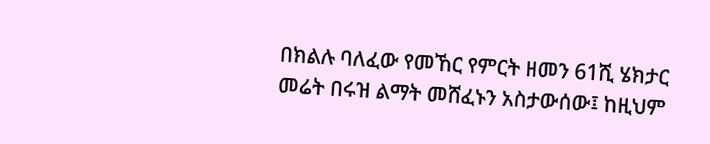በክልሉ ባለፈው የመኸር የምርት ዘመን 61ሺ ሄክታር መሬት በሩዝ ልማት መሸፈኑን አስታውሰው፤ ከዚህም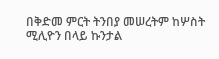በቅድመ ምርት ትንበያ መሠረትም ከሦስት ሚሊዮን በላይ ኩንታል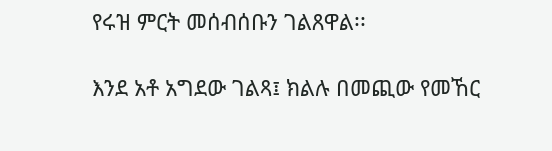የሩዝ ምርት መሰብሰቡን ገልጸዋል፡፡

እንደ አቶ አግደው ገልጻ፤ ክልሉ በመጪው የመኸር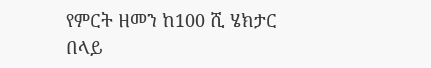የምርት ዘመን ከ100 ሺ ሄክታር በላይ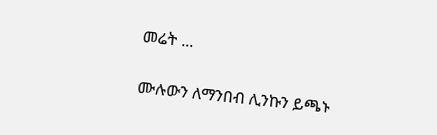መሬት ...

ሙሉውን ለማንበብ ሊንኩን ይጫኑ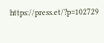https://press.et/?p=102729